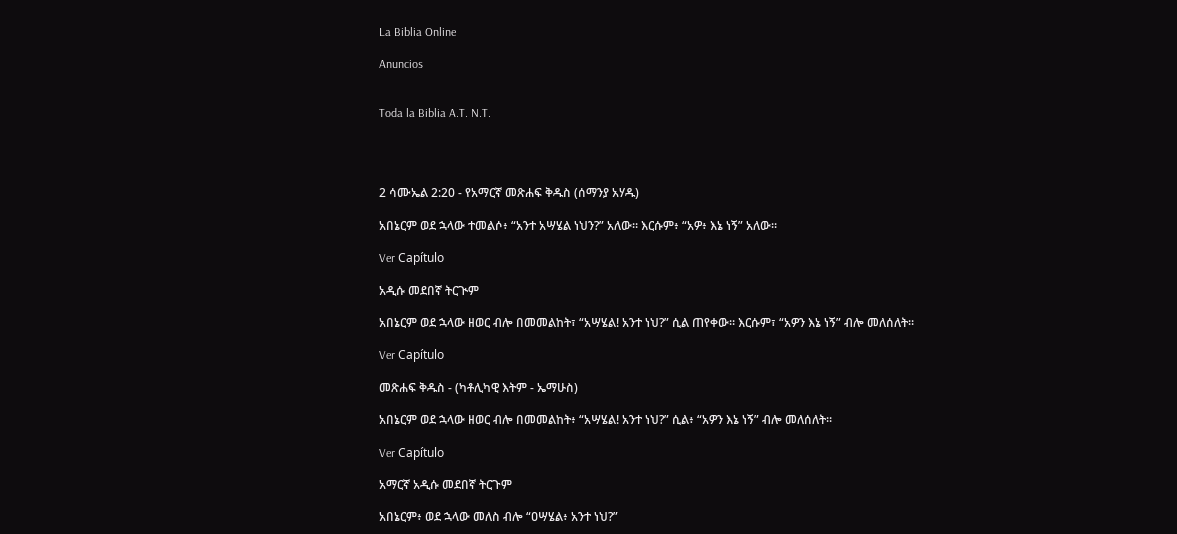La Biblia Online

Anuncios


Toda la Biblia A.T. N.T.




2 ሳሙኤል 2:20 - የአማርኛ መጽሐፍ ቅዱስ (ሰማንያ አሃዱ)

አበኔርም ወደ ኋላው ተመልሶ፥ “አንተ አሣሄል ነህን?” አለው። እርሱም፥ “አዎ፥ እኔ ነኝ” አለው።

Ver Capítulo

አዲሱ መደበኛ ትርጒም

አበኔርም ወደ ኋላው ዘወር ብሎ በመመልከት፣ “አሣሄል! አንተ ነህ?” ሲል ጠየቀው። እርሱም፣ “አዎን እኔ ነኝ” ብሎ መለሰለት።

Ver Capítulo

መጽሐፍ ቅዱስ - (ካቶሊካዊ እትም - ኤማሁስ)

አበኔርም ወደ ኋላው ዘወር ብሎ በመመልከት፥ “አሣሄል! አንተ ነህ?” ሲል፥ “አዎን እኔ ነኝ” ብሎ መለሰለት።

Ver Capítulo

አማርኛ አዲሱ መደበኛ ትርጉም

አበኔርም፥ ወደ ኋላው መለስ ብሎ “ዐሣሄል፥ አንተ ነህ?”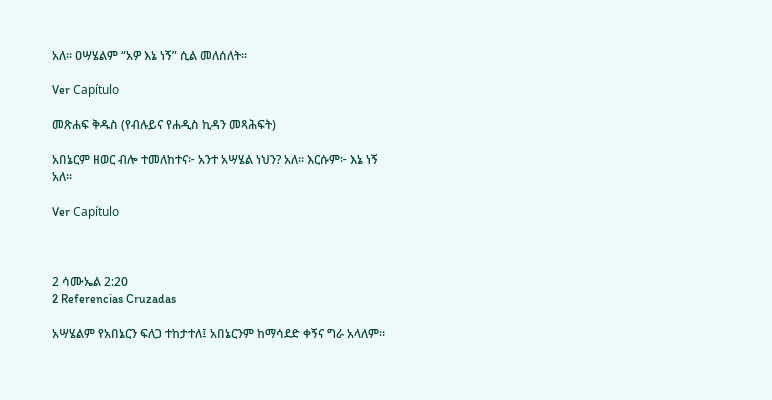አለ። ዐሣሄልም “አዎ እኔ ነኝ” ሲል መለሰለት።

Ver Capítulo

መጽሐፍ ቅዱስ (የብሉይና የሐዲስ ኪዳን መጻሕፍት)

አበኔርም ዘወር ብሎ ተመለከተና፦ አንተ አሣሄል ነህን? አለ። እርሱም፦ እኔ ነኝ አለ።

Ver Capítulo



2 ሳሙኤል 2:20
2 Referencias Cruzadas

አሣሄልም የአበኔርን ፍለጋ ተከታተለ፤ አበኔርንም ከማሳደድ ቀኝና ግራ አላለም።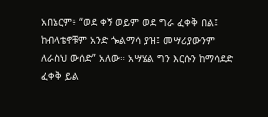አበኔርም፥ “ወደ ቀኝ ወይም ወደ ግራ ፈቀቅ በል፤ ከብላቴኖቹም አንድ ጐልማሳ ያዝ፤ መሣሪያውንም ለራስህ ውሰድ” አለው። አሣሄል ግን እርሱን ከማሳደድ ፈቀቅ ይል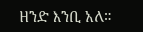ዘንድ እንቢ አለ።